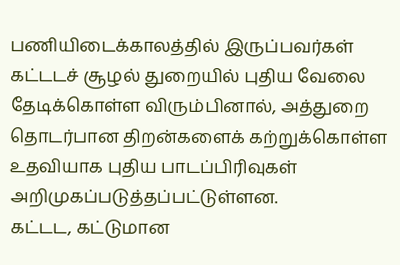பணியிடைக்காலத்தில் இருப்பவர்கள் கட்டடச் சூழல் துறையில் புதிய வேலை தேடிக்கொள்ள விரும்பினால், அத்துறை தொடர்பான திறன்களைக் கற்றுக்கொள்ள உதவியாக புதிய பாடப்பிரிவுகள் அறிமுகப்படுத்தப்பட்டுள்ளன.
கட்டட, கட்டுமான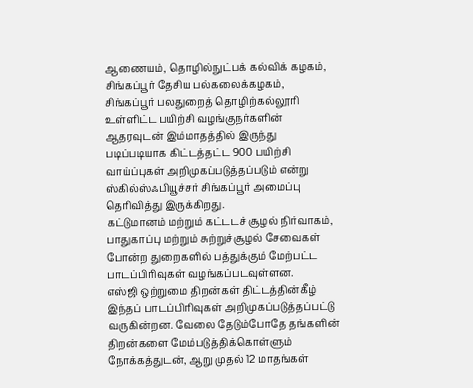ஆணையம், தொழில்நுட்பக் கல்விக் கழகம், சிங்கப்பூர் தேசிய பல்கலைக்கழகம், சிங்கப்பூர் பலதுறைத் தொழிற்கல்லூரி உள்ளிட்ட பயிற்சி வழங்குநர்களின் ஆதரவுடன் இம்மாதத்தில் இருந்து படிப்படியாக கிட்டத்தட்ட 900 பயிற்சி வாய்ப்புகள் அறிமுகப்படுத்தப்படும் என்று ஸ்கில்ஸ்ஃபியூச்சர் சிங்கப்பூர் அமைப்பு தெரிவித்து இருக்கிறது.
கட்டுமானம் மற்றும் கட்டடச் சூழல் நிர்வாகம், பாதுகாப்பு மற்றும் சுற்றுச்சூழல் சேவைகள் போன்ற துறைகளில் பத்துக்கும் மேற்பட்ட பாடப்பிரிவுகள் வழங்கப்படவுள்ளன.
எஸ்ஜி ஒற்றுமை திறன்கள் திட்டத்தின்கீழ் இந்தப் பாடப்பிரிவுகள் அறிமுகப்படுத்தப்பட்டு வருகின்றன. வேலை தேடும்போதே தங்களின் திறன்களை மேம்படுத்திக்கொள்ளும் நோக்கத்துடன், ஆறு முதல் 12 மாதங்கள்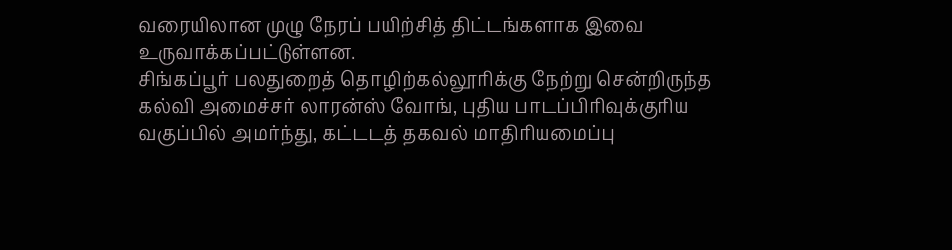வரையிலான முழு நேரப் பயிற்சித் திட்டங்களாக இவை உருவாக்கப்பட்டுள்ளன.
சிங்கப்பூர் பலதுறைத் தொழிற்கல்லூரிக்கு நேற்று சென்றிருந்த கல்வி அமைச்சர் லாரன்ஸ் வோங், புதிய பாடப்பிரிவுக்குரிய வகுப்பில் அமர்ந்து, கட்டடத் தகவல் மாதிரியமைப்பு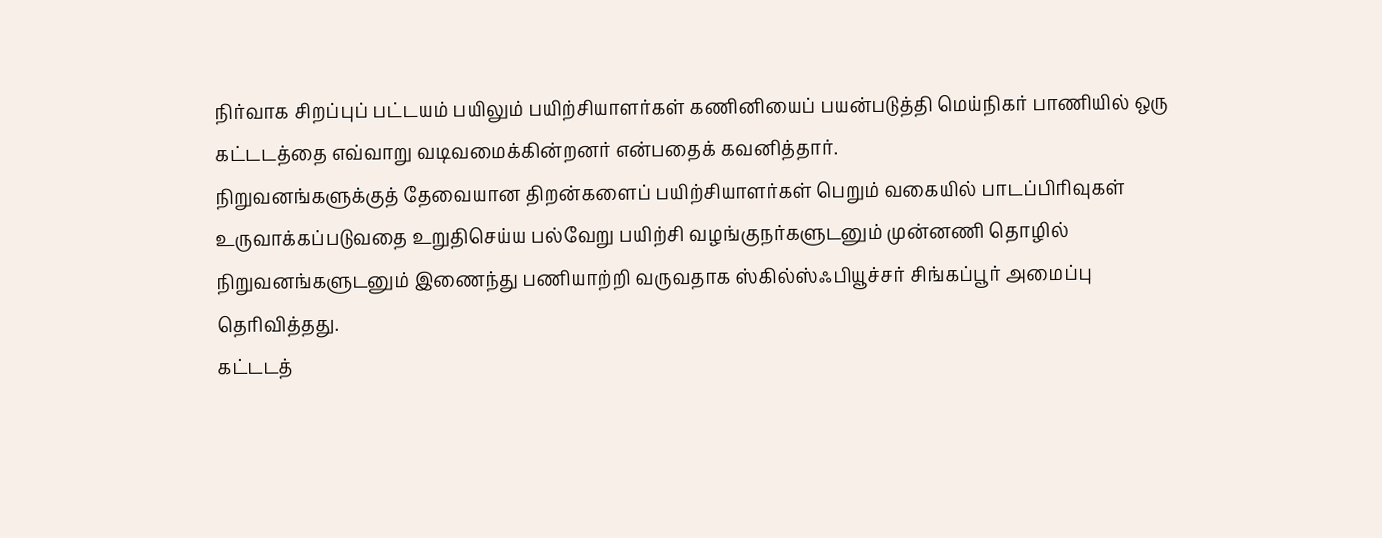நிர்வாக சிறப்புப் பட்டயம் பயிலும் பயிற்சியாளர்கள் கணினியைப் பயன்படுத்தி மெய்நிகர் பாணியில் ஒரு கட்டடத்தை எவ்வாறு வடிவமைக்கின்றனர் என்பதைக் கவனித்தார்.
நிறுவனங்களுக்குத் தேவையான திறன்களைப் பயிற்சியாளர்கள் பெறும் வகையில் பாடப்பிரிவுகள் உருவாக்கப்படுவதை உறுதிசெய்ய பல்வேறு பயிற்சி வழங்குநர்களுடனும் முன்னணி தொழில் நிறுவனங்களுடனும் இணைந்து பணியாற்றி வருவதாக ஸ்கில்ஸ்ஃபியூச்சர் சிங்கப்பூர் அமைப்பு தெரிவித்தது.
கட்டடத்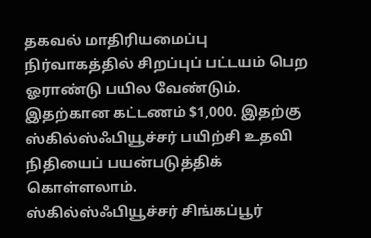தகவல் மாதிரியமைப்பு நிர்வாகத்தில் சிறப்புப் பட்டயம் பெற ஓராண்டு பயில வேண்டும். இதற்கான கட்டணம் $1,000. இதற்கு ஸ்கில்ஸ்ஃபியூச்சர் பயிற்சி உதவி நிதியைப் பயன்படுத்திக் கொள்ளலாம்.
ஸ்கில்ஸ்ஃபியூச்சர் சிங்கப்பூர்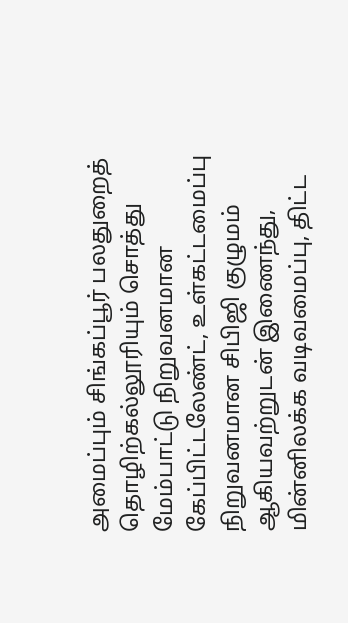அமைப்பும் சிங்கப்பூர் பலதுறைத் தொழிற்கல்லூரியும் சொத்து மேம்பாட்டு நிறுவனமான கேப்பிட்டலேண்ட், உள்கட்டமைப்பு நிறுவனமான சிபிஜி குழுமம் ஆகியவற்றுடன் இணைந்து, மின்னிலக்க வடிவமைப்பு, திட்ட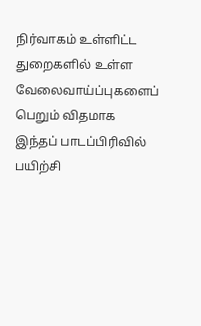நிர்வாகம் உள்ளிட்ட துறைகளில் உள்ள வேலைவாய்ப்புகளைப் பெறும் விதமாக இந்தப் பாடப்பிரிவில் பயிற்சி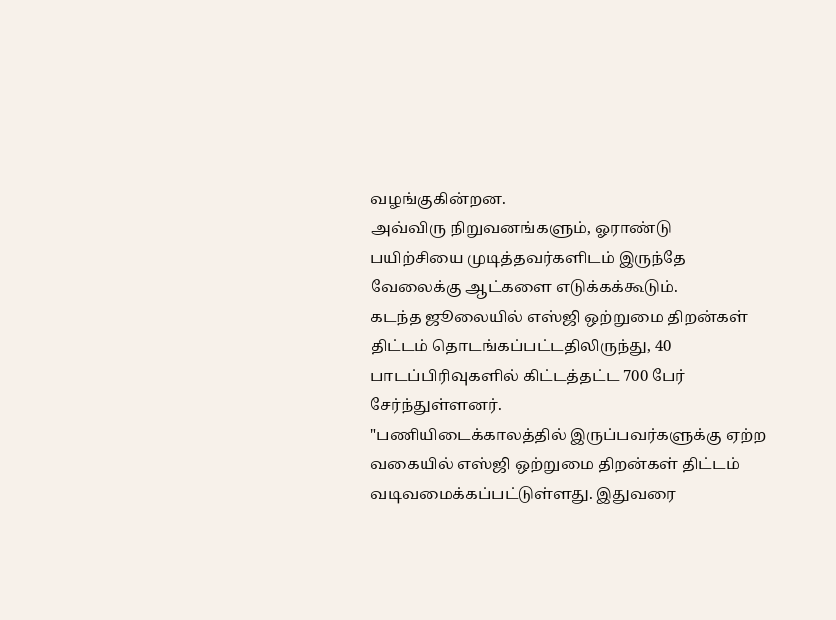வழங்குகின்றன.
அவ்விரு நிறுவனங்களும், ஓராண்டு பயிற்சியை முடித்தவர்களிடம் இருந்தே வேலைக்கு ஆட்களை எடுக்கக்கூடும்.
கடந்த ஜூலையில் எஸ்ஜி ஒற்றுமை திறன்கள் திட்டம் தொடங்கப்பட்டதிலிருந்து, 40 பாடப்பிரிவுகளில் கிட்டத்தட்ட 700 பேர் சேர்ந்துள்ளனர்.
"பணியிடைக்காலத்தில் இருப்பவர்களுக்கு ஏற்ற வகையில் எஸ்ஜி ஒற்றுமை திறன்கள் திட்டம் வடிவமைக்கப்பட்டுள்ளது. இதுவரை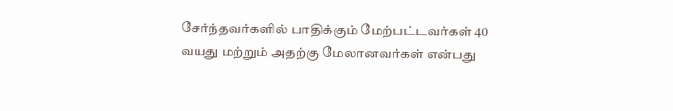சேர்ந்தவர்களில் பாதிக்கும் மேற்பட்டவர்கள் 40 வயது மற்றும் அதற்கு மேலானவர்கள் என்பது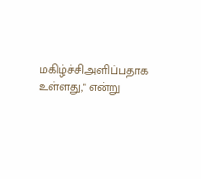மகிழ்ச்சிஅளிப்பதாக உள்ளது," என்று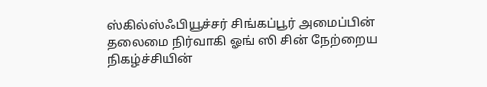ஸ்கில்ஸ்ஃபியூச்சர் சிங்கப்பூர் அமைப்பின் தலைமை நிர்வாகி ஓங் ஸி சின் நேற்றைய நிகழ்ச்சியின்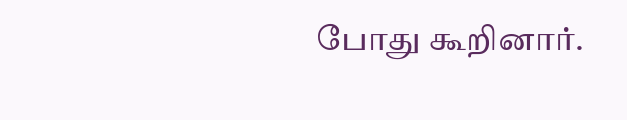போது கூறினார்.